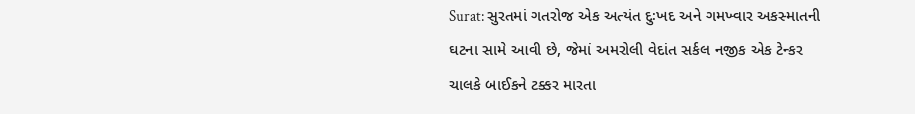Surat: સુરતમાં ગતરોજ એક અત્યંત દુઃખદ અને ગમખ્વાર અકસ્માતની ઘટના સામે આવી છે, જેમાં અમરોલી વેદાંત સર્કલ નજીક એક ટેન્કર ચાલકે બાઈકને ટક્કર મારતા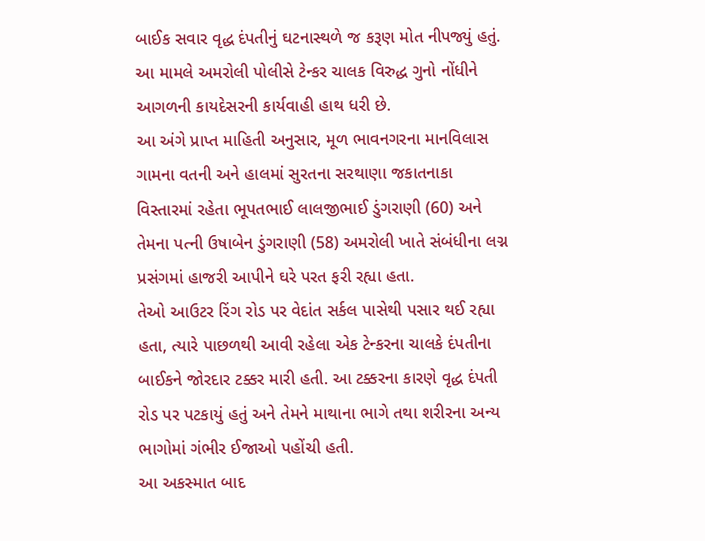બાઈક સવાર વૃદ્ધ દંપતીનું ઘટનાસ્થળે જ કરૂણ મોત નીપજ્યું હતું. આ મામલે અમરોલી પોલીસે ટેન્કર ચાલક વિરુદ્ધ ગુનો નોંધીને આગળની કાયદેસરની કાર્યવાહી હાથ ધરી છે.
આ અંગે પ્રાપ્ત માહિતી અનુસાર, મૂળ ભાવનગરના માનવિલાસ ગામના વતની અને હાલમાં સુરતના સરથાણા જકાતનાકા વિસ્તારમાં રહેતા ભૂપતભાઈ લાલજીભાઈ ડુંગરાણી (60) અને તેમના પત્ની ઉષાબેન ડુંગરાણી (58) અમરોલી ખાતે સંબંધીના લગ્ન પ્રસંગમાં હાજરી આપીને ઘરે પરત ફરી રહ્યા હતા.
તેઓ આઉટર રિંગ રોડ પર વેદાંત સર્કલ પાસેથી પસાર થઈ રહ્યા હતા, ત્યારે પાછળથી આવી રહેલા એક ટેન્કરના ચાલકે દંપતીના બાઈકને જોરદાર ટક્કર મારી હતી. આ ટક્કરના કારણે વૃદ્ધ દંપતી રોડ પર પટકાયું હતું અને તેમને માથાના ભાગે તથા શરીરના અન્ય ભાગોમાં ગંભીર ઈજાઓ પહોંચી હતી.
આ અકસ્માત બાદ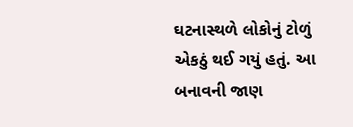ઘટનાસ્થળે લોકોનું ટોળું એકઠું થઈ ગયું હતું. આ બનાવની જાણ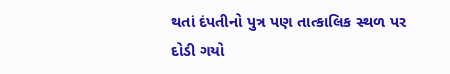થતાં દંપતીનો પુત્ર પણ તાત્કાલિક સ્થળ પર દોડી ગયો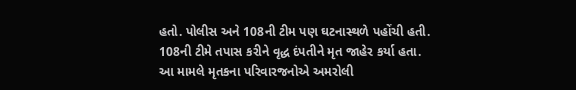હતો. પોલીસ અને 108ની ટીમ પણ ઘટનાસ્થળે પહોંચી હતી. 108ની ટીમે તપાસ કરીને વૃદ્ધ દંપતીને મૃત જાહેર કર્યા હતા.
આ મામલે મૃતકના પરિવારજનોએ અમરોલી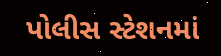પોલીસ સ્ટેશનમાં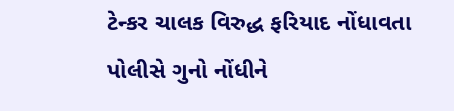ટેન્કર ચાલક વિરુદ્ધ ફરિયાદ નોંધાવતા પોલીસે ગુનો નોંધીને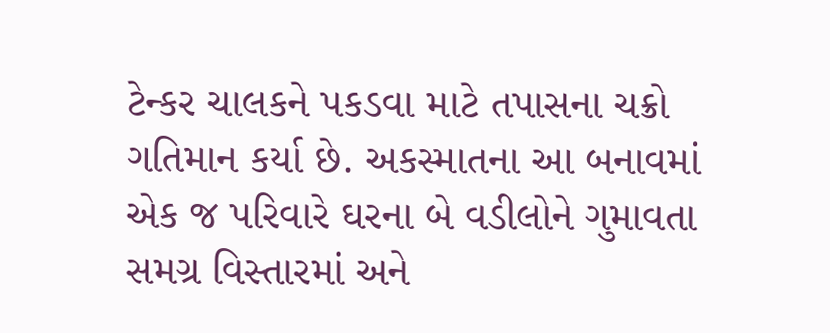ટેન્કર ચાલકને પકડવા માટે તપાસના ચક્રો ગતિમાન કર્યા છે. અકસ્માતના આ બનાવમાં એક જ પરિવારે ઘરના બે વડીલોને ગુમાવતા સમગ્ર વિસ્તારમાં અને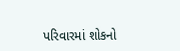પરિવારમાં શોકનો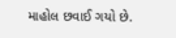માહોલ છવાઈ ગયો છે.